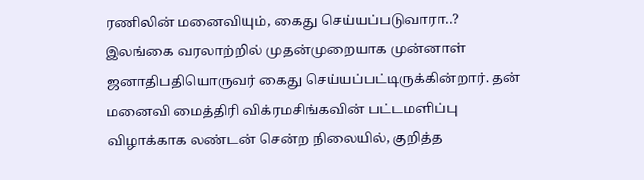ரணிலின் மனைவியும், கைது செய்யப்படுவாரா..?
இலங்கை வரலாற்றில் முதன்முறையாக முன்னாள் ஜனாதிபதியொருவர் கைது செய்யப்பட்டிருக்கின்றார். தன் மனைவி மைத்திரி விக்ரமசிங்கவின் பட்டமளிப்பு விழாக்காக லண்டன் சென்ற நிலையில், குறித்த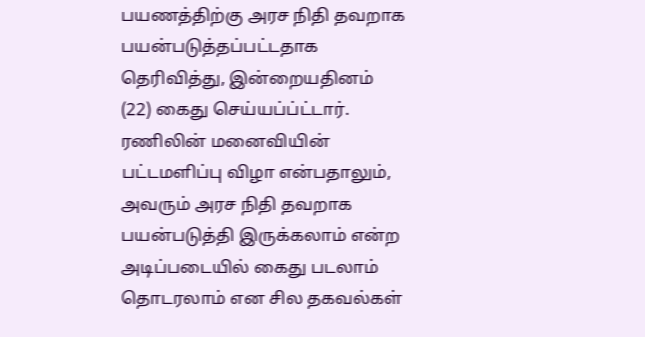பயணத்திற்கு அரச நிதி தவறாக பயன்படுத்தப்பட்டதாக தெரிவித்து, இன்றையதினம் (22) கைது செய்யப்ப்ட்டார்.
ரணிலின் மனைவியின் பட்டமளிப்பு விழா என்பதாலும், அவரும் அரச நிதி தவறாக பயன்படுத்தி இருக்கலாம் என்ற அடிப்படையில் கைது படலாம் தொடரலாம் என சில தகவல்கள்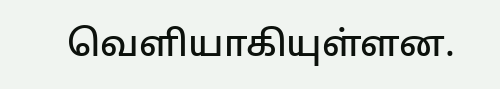வெளியாகியுள்ளன.